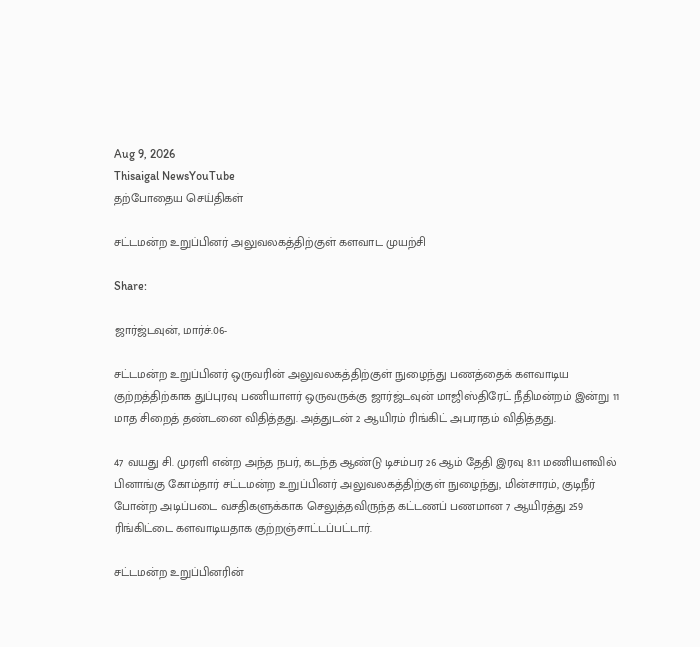Aug 9, 2026
Thisaigal NewsYouTube
தற்போதைய செய்திகள்

சட்டமன்ற உறுப்பினர் அலுவலகத்திற்குள் களவாட முயற்சி

Share:

ஜார்ஜ்டவுன், மார்ச்.06-

சட்டமன்ற உறுப்பினர் ஒருவரின் அலுவலகத்திற்குள் நுழைந்து பணத்தைக் களவாடிய குற்றத்திற்காக துப்புரவு பணியாளர் ஒருவருக்கு ஜார்ஜ்டவுன் மாஜிஸ்திரேட் நீதிமன்றம் இன்று 11 மாத சிறைத் தண்டனை விதித்தது. அத்துடன் 2 ஆயிரம் ரிங்கிட் அபராதம் விதித்தது.

47 வயது சி. முரளி என்ற அந்த நபர், கடந்த ஆண்டு டிசம்பர 26 ஆம் தேதி இரவு 8.11 மணியளவில் பினாங்கு கோம்தார் சட்டமன்ற உறுப்பினர் அலுவலகத்திற்குள் நுழைந்து, மின்சாரம், குடிநீர் போன்ற அடிப்படை வசதிகளுக்காக செலுத்தவிருந்த கட்டணப் பணமான 7 ஆயிரத்து 259 ரிங்கிட்டை களவாடியதாக குற்றஞ்சாட்டப்பட்டார்.

சட்டமன்ற உறுப்பினரின்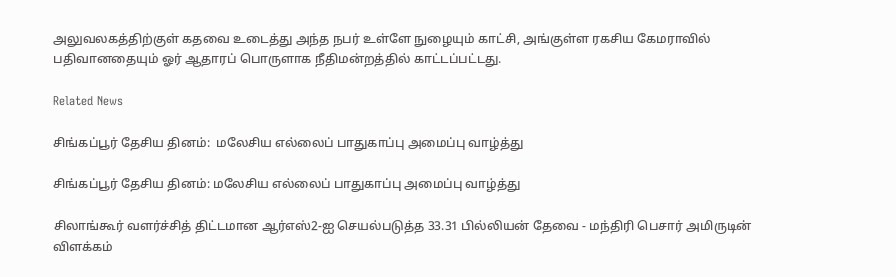அலுவலகத்திற்குள் கதவை உடைத்து அந்த நபர் உள்ளே நுழையும் காட்சி, அங்குள்ள ரகசிய கேமராவில் பதிவானதையும் ஓர் ஆதாரப் பொருளாக நீதிமன்றத்தில் காட்டப்பட்டது.

Related News

சிங்கப்பூர் தேசிய தினம்:  மலேசிய எல்லைப் பாதுகாப்பு அமைப்பு வாழ்த்து

சிங்கப்பூர் தேசிய தினம்: மலேசிய எல்லைப் பாதுகாப்பு அமைப்பு வாழ்த்து

சிலாங்கூர் வளர்ச்சித் திட்டமான ஆர்எஸ்2-ஐ செயல்படுத்த 33.31 பில்லியன் தேவை - மந்திரி பெசார் அமிருடின் விளக்கம்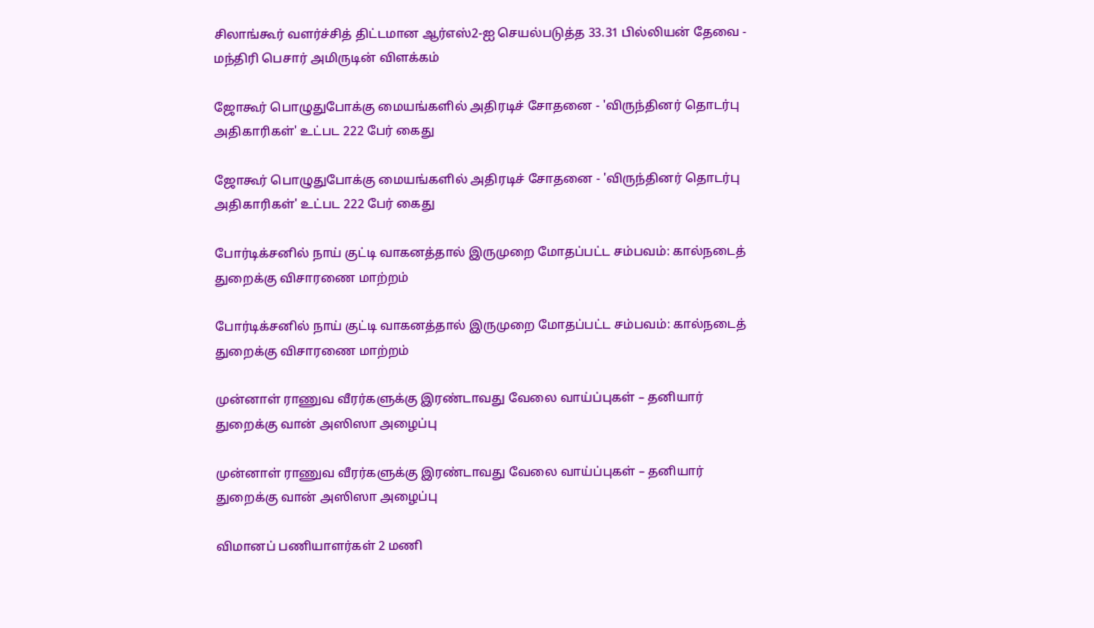சிலாங்கூர் வளர்ச்சித் திட்டமான ஆர்எஸ்2-ஐ செயல்படுத்த 33.31 பில்லியன் தேவை - மந்திரி பெசார் அமிருடின் விளக்கம்

ஜோகூர் பொழுதுபோக்கு மையங்களில் அதிரடிச் சோதனை - 'விருந்தினர் தொடர்பு அதிகாரிகள்' உட்பட 222 பேர் கைது

ஜோகூர் பொழுதுபோக்கு மையங்களில் அதிரடிச் சோதனை - 'விருந்தினர் தொடர்பு அதிகாரிகள்' உட்பட 222 பேர் கைது

போர்டிக்சனில் நாய் குட்டி வாகனத்தால் இருமுறை மோதப்பட்ட சம்பவம்: கால்நடைத் துறைக்கு விசாரணை மாற்றம்

போர்டிக்சனில் நாய் குட்டி வாகனத்தால் இருமுறை மோதப்பட்ட சம்பவம்: கால்நடைத் துறைக்கு விசாரணை மாற்றம்

முன்னாள் ராணுவ வீரர்களுக்கு இரண்டாவது வேலை வாய்ப்புகள் – தனியார் துறைக்கு வான் அஸிஸா அழைப்பு

முன்னாள் ராணுவ வீரர்களுக்கு இரண்டாவது வேலை வாய்ப்புகள் – தனியார் துறைக்கு வான் அஸிஸா அழைப்பு

விமானப் பணியாளர்கள் 2 மணி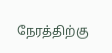நேரத்திற்கு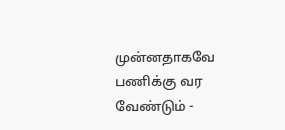முன்னதாகவே பணிக்கு வர வேண்டும் -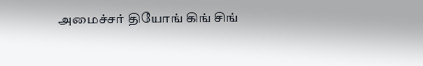அமைச்சர் தியோங் கிங் சிங்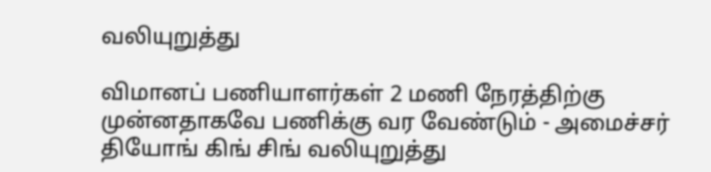வலியுறுத்து

விமானப் பணியாளர்கள் 2 மணி நேரத்திற்கு முன்னதாகவே பணிக்கு வர வேண்டும் - அமைச்சர் தியோங் கிங் சிங் வலியுறுத்து